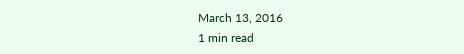March 13, 2016
1 min read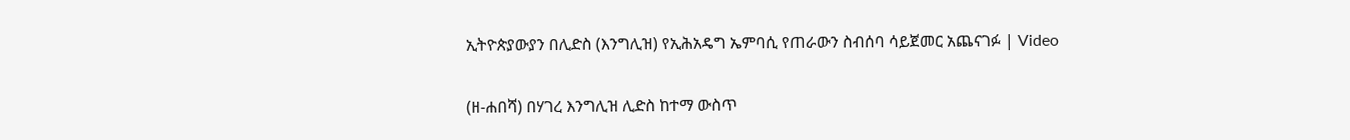ኢትዮጵያውያን በሊድስ (እንግሊዝ) የኢሕአዴግ ኤምባሲ የጠራውን ስብሰባ ሳይጀመር አጨናገፉ | Video

(ዘ-ሐበሻ) በሃገረ እንግሊዝ ሊድስ ከተማ ውስጥ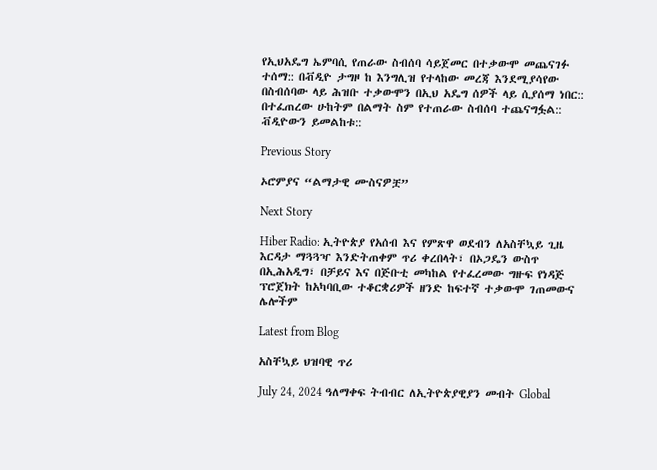የኢህአዴግ ኤምባሲ የጠራው ስብሰባ ሳይጀመር በተቃውሞ መጨናገፉ ተሰማ:: በቭዲዮ ታግዞ ከ እንግሊዝ የተላከው መረጃ እንደሚያሳየው በስብሰባው ላይ ሕዝቡ ተቃውሞን በኢህ አዴግ ሰዎች ላይ ሲያሰማ ነበር:: በተፈጠረው ሁከትም በልማት ስም የተጠራው ስብሰባ ተጨናግፏል:: ቭዲዮውን ይመልከቱ::

Previous Story

ኦሮምያና “ልማታዊ ሙስናዎቿ”

Next Story

Hiber Radio: ኢትዮጵያ የአሰብ እና የምጽዋ ወደብን ለአስቸኳይ ጊዜ እርዳታ ማጓጓዣ እንድትጠቀም ጥሪ ቀረበላት፣ በኦጋዴን ውስጥ በኢሕአዲግ፣ በቻይና እና በጅቡቲ መካከል የተፈረመው ግዙፍ የነዳጅ ፕሮጀክት ከአካባቢው ተቆርቋሪዎች ዘንድ ከፍተኛ ተቃውሞ ገጠመውና ሌሎችም

Latest from Blog

አስቸኳይ ህዝባዊ ጥሪ

July 24, 2024 ዓለማቀፍ ትብብር ለኢትዮጵያዊያን መብት Global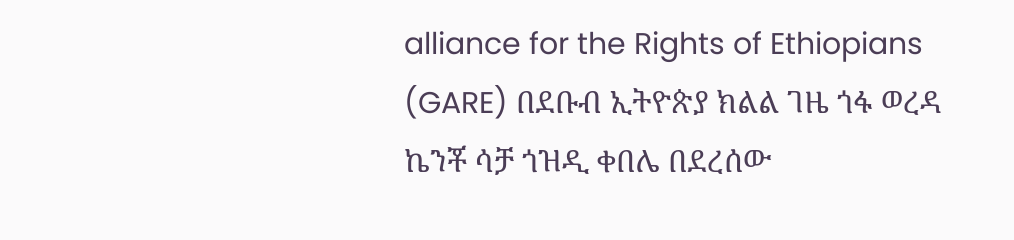alliance for the Rights of Ethiopians (GARE) በደቡብ ኢትዮጵያ ክልል ገዜ ጎፋ ወረዳ ኬንቾ ሳቻ ጎዝዲ ቀበሌ በደረሰው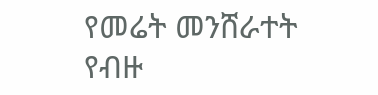የመሬት መንሸራተት የብዙ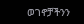ወገኖቻችንን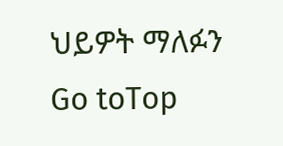ህይዎት ማለፉን
Go toTop